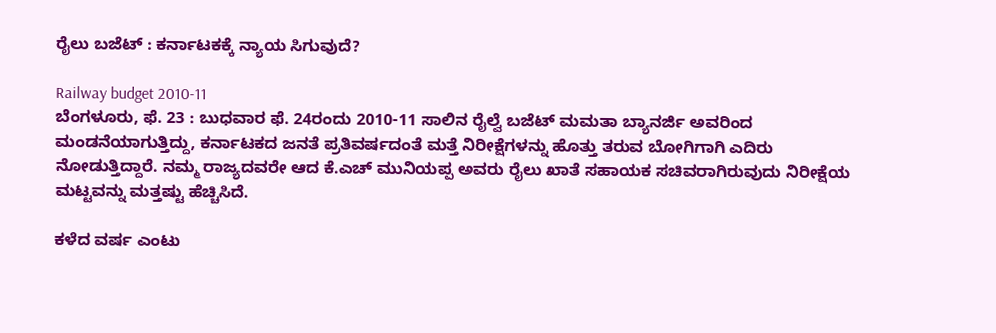ರೈಲು ಬಜೆಟ್ : ಕರ್ನಾಟಕಕ್ಕೆ ನ್ಯಾಯ ಸಿಗುವುದೆ?

Railway budget 2010-11
ಬೆಂಗಳೂರು, ಫೆ. 23 : ಬುಧವಾರ ಫೆ. 24ರಂದು 2010-11 ಸಾಲಿನ ರೈಲ್ವೆ ಬಜೆಟ್ ಮಮತಾ ಬ್ಯಾನರ್ಜಿ ಅವರಿಂದ ಮಂಡನೆಯಾಗುತ್ತಿದ್ದು, ಕರ್ನಾಟಕದ ಜನತೆ ಪ್ರತಿವರ್ಷದಂತೆ ಮತ್ತೆ ನಿರೀಕ್ಷೆಗಳನ್ನು ಹೊತ್ತು ತರುವ ಬೋಗಿಗಾಗಿ ಎದಿರು ನೋಡುತ್ತಿದ್ದಾರೆ. ನಮ್ಮ ರಾಜ್ಯದವರೇ ಆದ ಕೆ.ಎಚ್ ಮುನಿಯಪ್ಪ ಅವರು ರೈಲು ಖಾತೆ ಸಹಾಯಕ ಸಚಿವರಾಗಿರುವುದು ನಿರೀಕ್ಷೆಯ ಮಟ್ಟವನ್ನು ಮತ್ತಷ್ಟು ಹೆಚ್ಚಿಸಿದೆ.

ಕಳೆದ ವರ್ಷ ಎಂಟು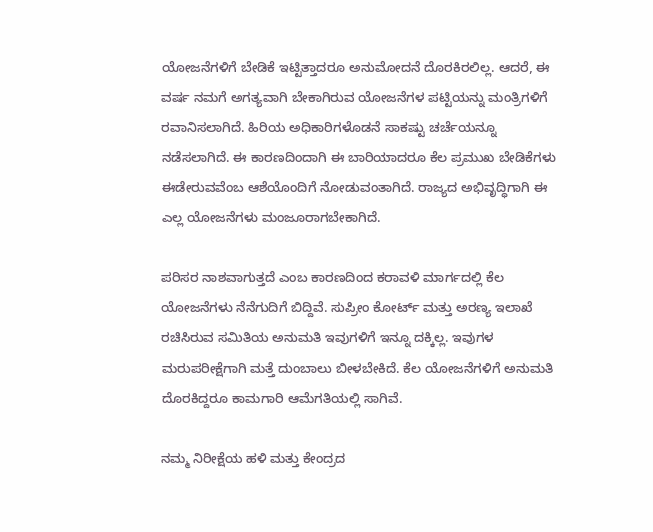ಯೋಜನೆಗಳಿಗೆ ಬೇಡಿಕೆ ಇಟ್ಟಿತ್ತಾದರೂ ಅನುಮೋದನೆ ದೊರಕಿರಲಿಲ್ಲ. ಆದರೆ, ಈ ವರ್ಷ ನಮಗೆ ಅಗತ್ಯವಾಗಿ ಬೇಕಾಗಿರುವ ಯೋಜನೆಗಳ ಪಟ್ಟಿಯನ್ನು ಮಂತ್ರಿಗಳಿಗೆ ರವಾನಿಸಲಾಗಿದೆ. ಹಿರಿಯ ಅಧಿಕಾರಿಗಳೊಡನೆ ಸಾಕಷ್ಟು ಚರ್ಚೆಯನ್ನೂ ನಡೆಸಲಾಗಿದೆ. ಈ ಕಾರಣದಿಂದಾಗಿ ಈ ಬಾರಿಯಾದರೂ ಕೆಲ ಪ್ರಮುಖ ಬೇಡಿಕೆಗಳು ಈಡೇರುವವೆಂಬ ಆಶೆಯೊಂದಿಗೆ ನೋಡುವಂತಾಗಿದೆ. ರಾಜ್ಯದ ಅಭಿವೃದ್ಧಿಗಾಗಿ ಈ ಎಲ್ಲ ಯೋಜನೆಗಳು ಮಂಜೂರಾಗಬೇಕಾಗಿದೆ.

ಪರಿಸರ ನಾಶವಾಗುತ್ತದೆ ಎಂಬ ಕಾರಣದಿಂದ ಕರಾವಳಿ ಮಾರ್ಗದಲ್ಲಿ ಕೆಲ ಯೋಜನೆಗಳು ನೆನೆಗುದಿಗೆ ಬಿದ್ದಿವೆ. ಸುಪ್ರೀಂ ಕೋರ್ಟ್ ಮತ್ತು ಅರಣ್ಯ ಇಲಾಖೆ ರಚಿಸಿರುವ ಸಮಿತಿಯ ಅನುಮತಿ ಇವುಗಳಿಗೆ ಇನ್ನೂ ದಕ್ಕಿಲ್ಲ. ಇವುಗಳ ಮರುಪರೀಕ್ಷೆಗಾಗಿ ಮತ್ತೆ ದುಂಬಾಲು ಬೀಳಬೇಕಿದೆ. ಕೆಲ ಯೋಜನೆಗಳಿಗೆ ಅನುಮತಿ ದೊರಕಿದ್ದರೂ ಕಾಮಗಾರಿ ಆಮೆಗತಿಯಲ್ಲಿ ಸಾಗಿವೆ.

ನಮ್ಮ ನಿರೀಕ್ಷೆಯ ಹಳಿ ಮತ್ತು ಕೇಂದ್ರದ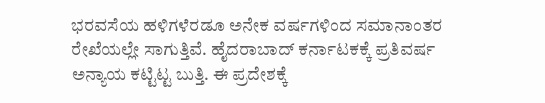ಭರವಸೆಯ ಹಳಿಗಳೆರಡೂ ಅನೇಕ ವರ್ಷಗಳಿಂದ ಸಮಾನಾಂತರ ರೇಖೆಯಲ್ಲೇ ಸಾಗುತ್ತಿವೆ. ಹೈದರಾಬಾದ್ ಕರ್ನಾಟಕಕ್ಕೆ ಪ್ರತಿವರ್ಷ ಅನ್ಯಾಯ ಕಟ್ಟಿಟ್ಟ ಬುತ್ತಿ. ಈ ಪ್ರದೇಶಕ್ಕೆ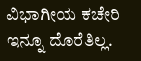ವಿಭಾಗೀಯ ಕಚೇರಿ ಇನ್ನೂ ದೊರೆತಿಲ್ಲ.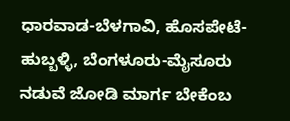ಧಾರವಾಡ-ಬೆಳಗಾವಿ, ಹೊಸಪೇಟೆ-ಹುಬ್ಬಳ್ಳಿ, ಬೆಂಗಳೂರು-ಮೈಸೂರು ನಡುವೆ ಜೋಡಿ ಮಾರ್ಗ ಬೇಕೆಂಬ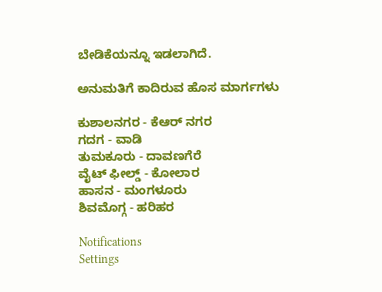ಬೇಡಿಕೆಯನ್ನೂ ಇಡಲಾಗಿದೆ.

ಅನುಮತಿಗೆ ಕಾದಿರುವ ಹೊಸ ಮಾರ್ಗಗಳು

ಕುಶಾಲನಗರ - ಕೆಆರ್ ನಗರ
ಗದಗ - ವಾಡಿ
ತುಮಕೂರು - ದಾವಣಗೆರೆ
ವೈಟ್ ಫೀಲ್ಡ್ - ಕೋಲಾರ
ಹಾಸನ - ಮಂಗಳೂರು
ಶಿವಮೊಗ್ಗ - ಹರಿಹರ

Notifications
Settings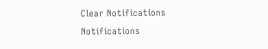Clear Notifications
Notifications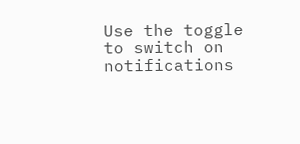Use the toggle to switch on notifications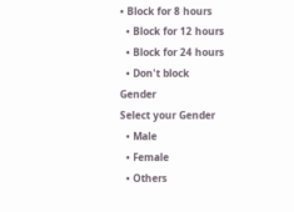• Block for 8 hours
  • Block for 12 hours
  • Block for 24 hours
  • Don't block
Gender
Select your Gender
  • Male
  • Female
  • Others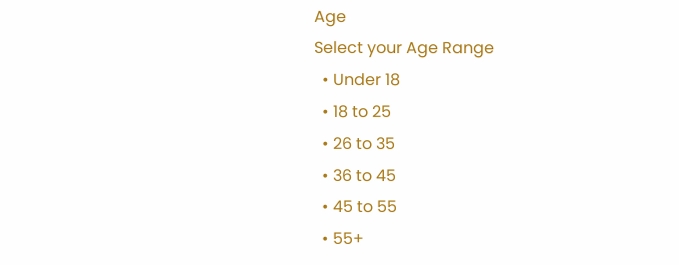Age
Select your Age Range
  • Under 18
  • 18 to 25
  • 26 to 35
  • 36 to 45
  • 45 to 55
  • 55+